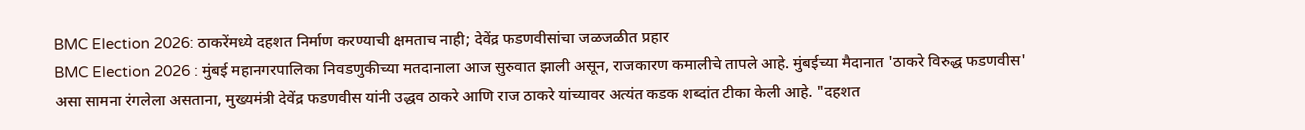BMC Election 2026: ठाकरेंमध्ये दहशत निर्माण करण्याची क्षमताच नाही; देवेंद्र फडणवीसांचा जळजळीत प्रहार
BMC Election 2026 : मुंबई महानगरपालिका निवडणुकीच्या मतदानाला आज सुरुवात झाली असून, राजकारण कमालीचे तापले आहे. मुंबईच्या मैदानात 'ठाकरे विरुद्ध फडणवीस' असा सामना रंगलेला असताना, मुख्यमंत्री देवेंद्र फडणवीस यांनी उद्धव ठाकरे आणि राज ठाकरे यांच्यावर अत्यंत कडक शब्दांत टीका केली आहे. "दहशत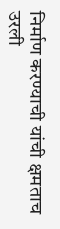निर्माण करण्याची यांची क्षमताच उरली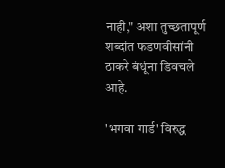नाही," अशा तुच्छतापूर्ण शब्दांत फडणवीसांनी ठाकरे बंधूंना डिवचले आहे.

'भगवा गार्ड' विरुद्ध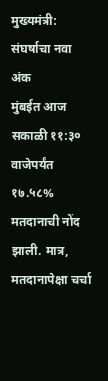मुख्यमंत्री: संघर्षाचा नवा अंक
मुंबईत आज सकाळी ११:३० वाजेपर्यंत १७.५८% मतदानाची नोंद झाली. मात्र, मतदानापेक्षा चर्चा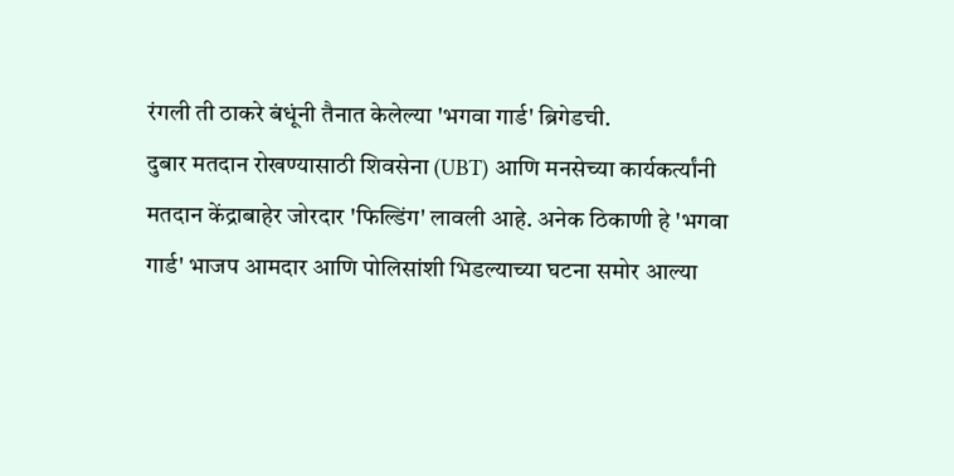रंगली ती ठाकरे बंधूंनी तैनात केलेल्या 'भगवा गार्ड' ब्रिगेडची.
दुबार मतदान रोखण्यासाठी शिवसेना (UBT) आणि मनसेच्या कार्यकर्त्यांनी मतदान केंद्राबाहेर जोरदार 'फिल्डिंग' लावली आहे. अनेक ठिकाणी हे 'भगवा गार्ड' भाजप आमदार आणि पोलिसांशी भिडल्याच्या घटना समोर आल्या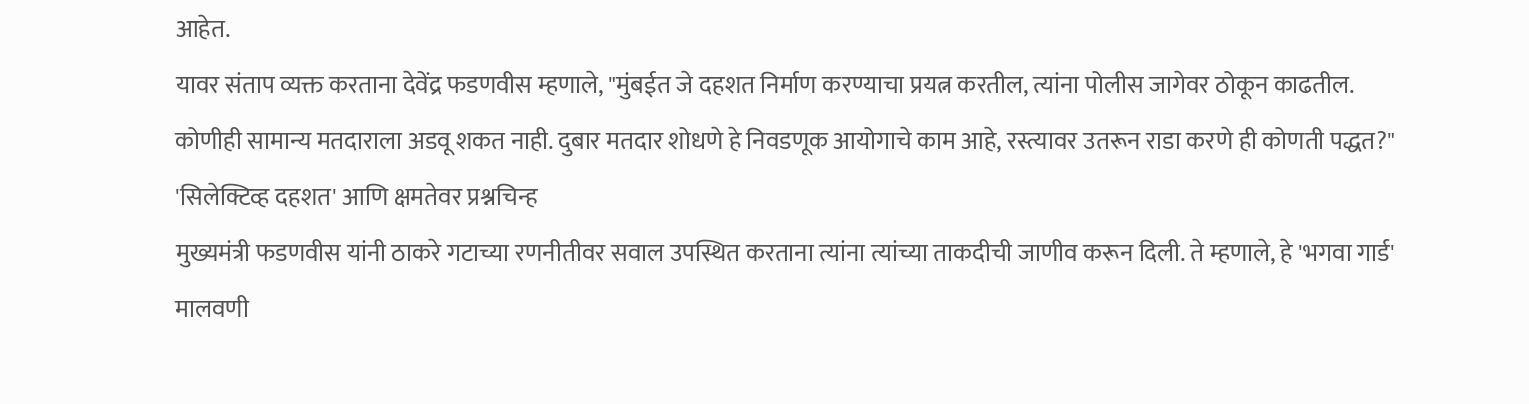आहेत.
यावर संताप व्यक्त करताना देवेंद्र फडणवीस म्हणाले, "मुंबईत जे दहशत निर्माण करण्याचा प्रयत्न करतील, त्यांना पोलीस जागेवर ठोकून काढतील. कोणीही सामान्य मतदाराला अडवू शकत नाही. दुबार मतदार शोधणे हे निवडणूक आयोगाचे काम आहे, रस्त्यावर उतरून राडा करणे ही कोणती पद्धत?"
'सिलेक्टिव्ह दहशत' आणि क्षमतेवर प्रश्नचिन्ह
मुख्यमंत्री फडणवीस यांनी ठाकरे गटाच्या रणनीतीवर सवाल उपस्थित करताना त्यांना त्यांच्या ताकदीची जाणीव करून दिली. ते म्हणाले, हे 'भगवा गार्ड' मालवणी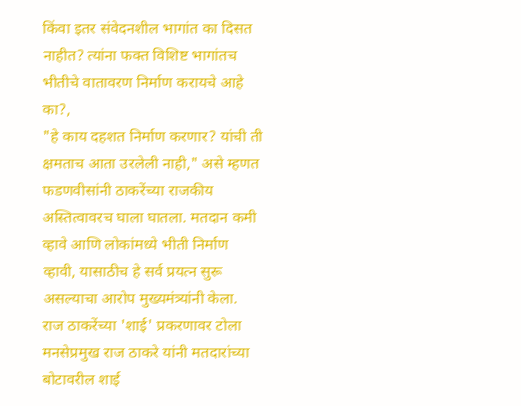किंवा इतर संवेदनशील भागांत का दिसत नाहीत? त्यांना फक्त विशिष्ट भागांतच भीतीचे वातावरण निर्माण करायचे आहे का?,
"हे काय दहशत निर्माण करणार? यांची ती क्षमताच आता उरलेली नाही," असे म्हणत फडणवीसांनी ठाकरेंच्या राजकीय अस्तित्वावरच घाला घातला. मतदान कमी व्हावे आणि लोकांमध्ये भीती निर्माण व्हावी, यासाठीच हे सर्व प्रयत्न सुरू असल्याचा आरोप मुख्यमंत्र्यांनी केला.
राज ठाकरेंच्या 'शाई' प्रकरणावर टोला
मनसेप्रमुख राज ठाकरे यांनी मतदारांच्या बोटावरील शाई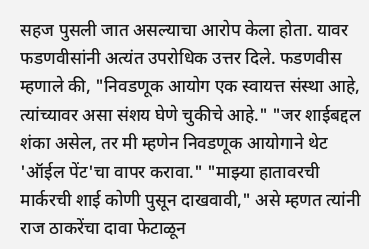सहज पुसली जात असल्याचा आरोप केला होता. यावर फडणवीसांनी अत्यंत उपरोधिक उत्तर दिले. फडणवीस म्हणाले की, "निवडणूक आयोग एक स्वायत्त संस्था आहे, त्यांच्यावर असा संशय घेणे चुकीचे आहे." "जर शाईबद्दल शंका असेल, तर मी म्हणेन निवडणूक आयोगाने थेट 'ऑईल पेंट'चा वापर करावा." "माझ्या हातावरची मार्करची शाई कोणी पुसून दाखवावी," असे म्हणत त्यांनी राज ठाकरेंचा दावा फेटाळून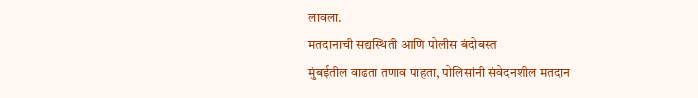लावला.
मतदानाची सद्यस्थिती आणि पोलीस बंदोबस्त
मुंबईतील वाढता तणाव पाहता, पोलिसांनी संवेदनशील मतदान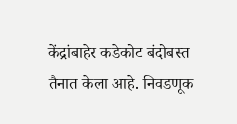केंद्रांबाहेर कडेकोट बंदोबस्त तैनात केला आहे. निवडणूक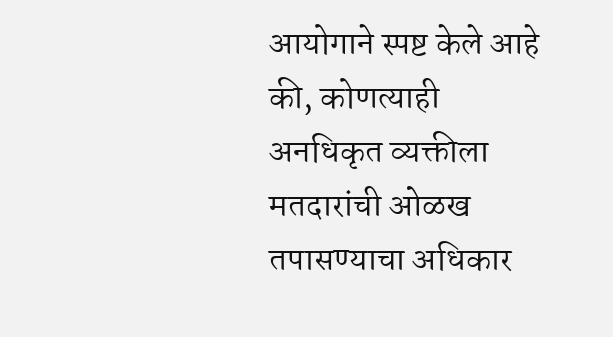आयोगाने स्पष्ट केले आहे की, कोणत्याही अनधिकृत व्यक्तीला मतदारांची ओळख तपासण्याचा अधिकार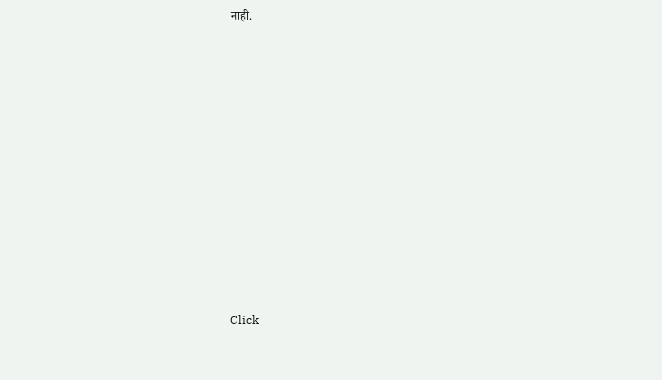नाही.












Click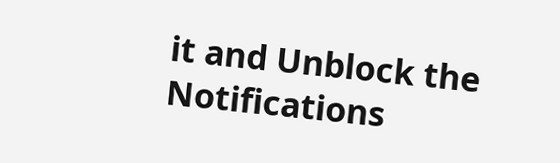it and Unblock the Notifications